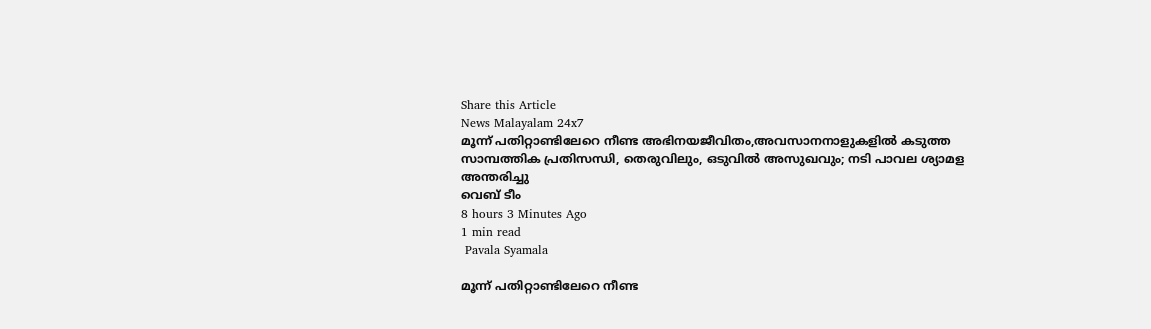Share this Article
News Malayalam 24x7
മൂന്ന് പതിറ്റാണ്ടിലേറെ നീണ്ട അഭിനയജീവിതം,അവസാനനാളുകളിൽ കടുത്ത സാമ്പത്തിക പ്രതിസന്ധി, തെരുവിലും, ഒടുവിൽ അസുഖവും; നടി പാവല ശ്യാമള അന്തരിച്ചു
വെബ് ടീം
8 hours 3 Minutes Ago
1 min read
 Pavala Syamala

മൂന്ന് പതിറ്റാണ്ടിലേറെ നീണ്ട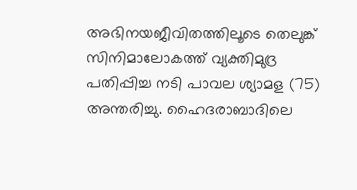അഭിനയജീവിതത്തിലൂടെ തെലുങ്ക് സിനിമാലോകത്ത് വ്യക്തിമുദ്ര പതിപ്പിച്ച നടി പാവല ശ്യാമള (75) അന്തരിച്ചു. ഹൈദരാബാദിലെ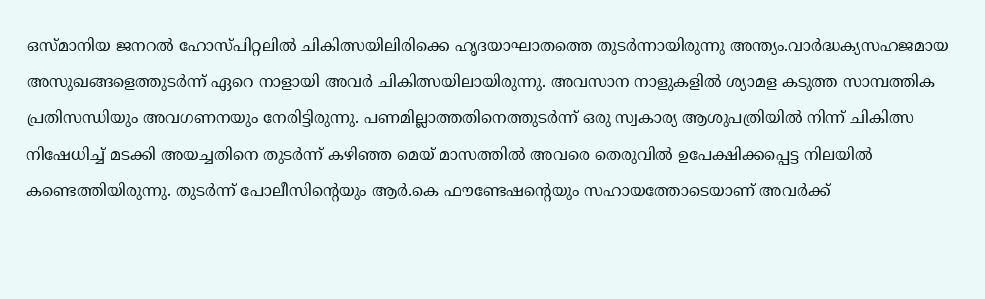ഒസ്മാനിയ ജനറൽ ഹോസ്പിറ്റലിൽ ചികിത്സയിലിരിക്കെ ഹൃദയാഘാതത്തെ തുടർന്നായിരുന്നു അന്ത്യം.വാർദ്ധക്യസഹജമായ അസുഖങ്ങളെത്തുടർന്ന് ഏറെ നാളായി അവർ ചികിത്സയിലായിരുന്നു. അവസാന നാളുകളിൽ ശ്യാമള കടുത്ത സാമ്പത്തിക പ്രതിസന്ധിയും അവഗണനയും നേരിട്ടിരുന്നു. പണമില്ലാത്തതിനെത്തുടർന്ന് ഒരു സ്വകാര്യ ആശുപത്രിയിൽ നിന്ന് ചികിത്സ നിഷേധിച്ച് മടക്കി അയച്ചതിനെ തുടർന്ന് കഴിഞ്ഞ മെയ് മാസത്തിൽ അവരെ തെരുവിൽ ഉപേക്ഷിക്കപ്പെട്ട നിലയിൽ കണ്ടെത്തിയിരുന്നു. തുടർന്ന് പോലീസിന്റെയും ആർ.കെ ഫൗണ്ടേഷന്റെയും സഹായത്തോടെയാണ് അവർക്ക്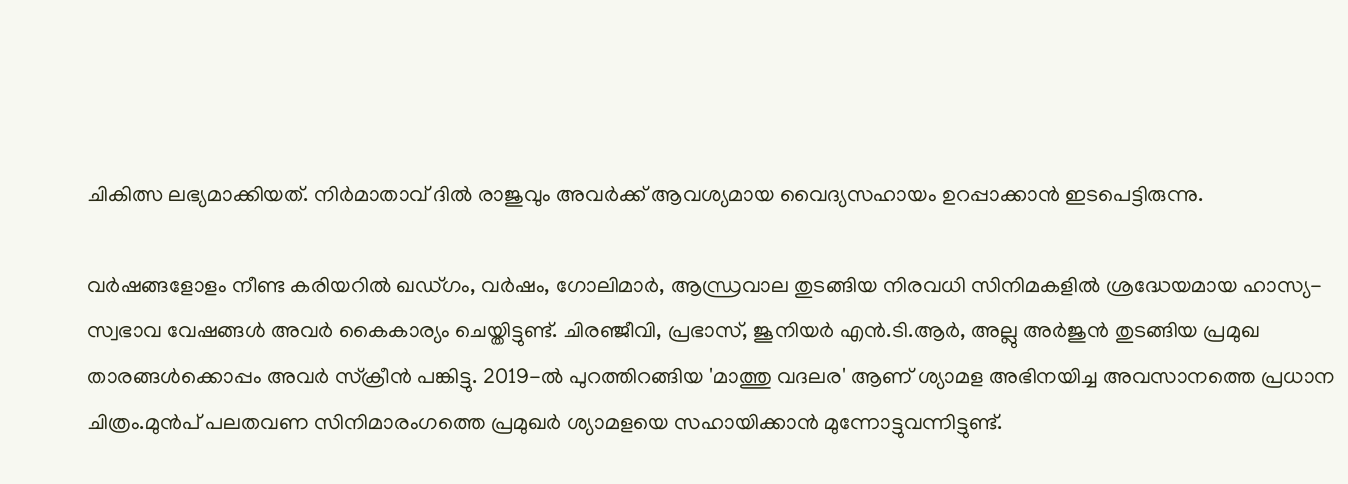ചികിത്സ ലഭ്യമാക്കിയത്. നിർമാതാവ് ദിൽ രാജുവും അവർക്ക് ആവശ്യമായ വൈദ്യസഹായം ഉറപ്പാക്കാൻ ഇടപെട്ടിരുന്നു.

വർഷങ്ങളോളം നീണ്ട കരിയറിൽ ഖഡ്ഗം, വർഷം, ഗോലിമാർ, ആന്ധ്രവാല തുടങ്ങിയ നിരവധി സിനിമകളിൽ ശ്രദ്ധേയമായ ഹാസ്യ-സ്വഭാവ വേഷങ്ങൾ അവർ കൈകാര്യം ചെയ്തിട്ടുണ്ട്. ചിരഞ്ജീവി, പ്രഭാസ്, ജൂനിയർ എൻ.ടി.ആർ, അല്ലു അർജുൻ തുടങ്ങിയ പ്രമുഖ താരങ്ങൾക്കൊപ്പം അവർ സ്ക്രീൻ പങ്കിട്ടു. 2019-ൽ പുറത്തിറങ്ങിയ 'മാത്തു വദലര' ആണ് ശ്യാമള അഭിനയിച്ച അവസാനത്തെ പ്രധാന ചിത്രം.മുൻപ് പലതവണ സിനിമാരംഗത്തെ പ്രമുഖർ ശ്യാമളയെ സഹായിക്കാൻ മുന്നോട്ടുവന്നിട്ടുണ്ട്.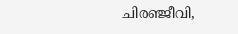ചിരഞ്ജീവി,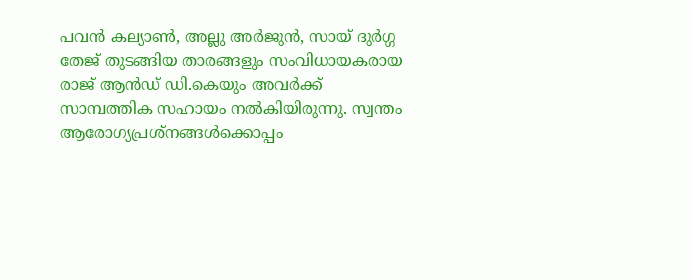പവൻ കല്യാൺ, അല്ലു അർജുൻ, സായ് ദുർഗ്ഗ തേജ് തുടങ്ങിയ താരങ്ങളും സംവിധായകരായ രാജ് ആൻഡ് ഡി.കെയും അവർക്ക് സാമ്പത്തിക സഹായം നൽകിയിരുന്നു. സ്വന്തം ആരോഗ്യപ്രശ്നങ്ങൾക്കൊപ്പം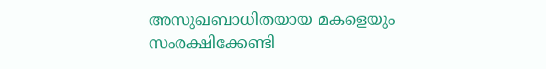അസുഖബാധിതയായ മകളെയും സംരക്ഷിക്കേണ്ടി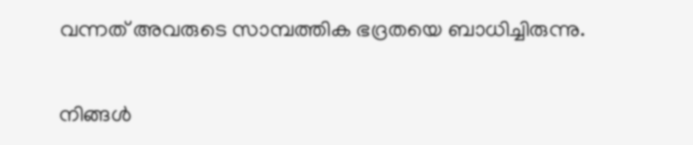വന്നത് അവരുടെ സാമ്പത്തിക ഭദ്രതയെ ബാധിച്ചിരുന്നു.


നിങ്ങൾ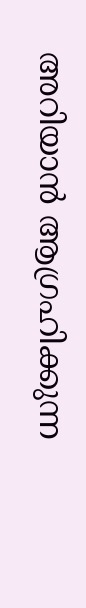അറിയാൻ ആഗ്രഹിക്കുന്ന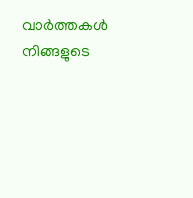വാർത്തകൾ നിങ്ങളുടെ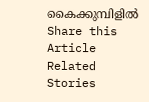കൈക്കുമ്പിളിൽ
Share this Article
Related Stories